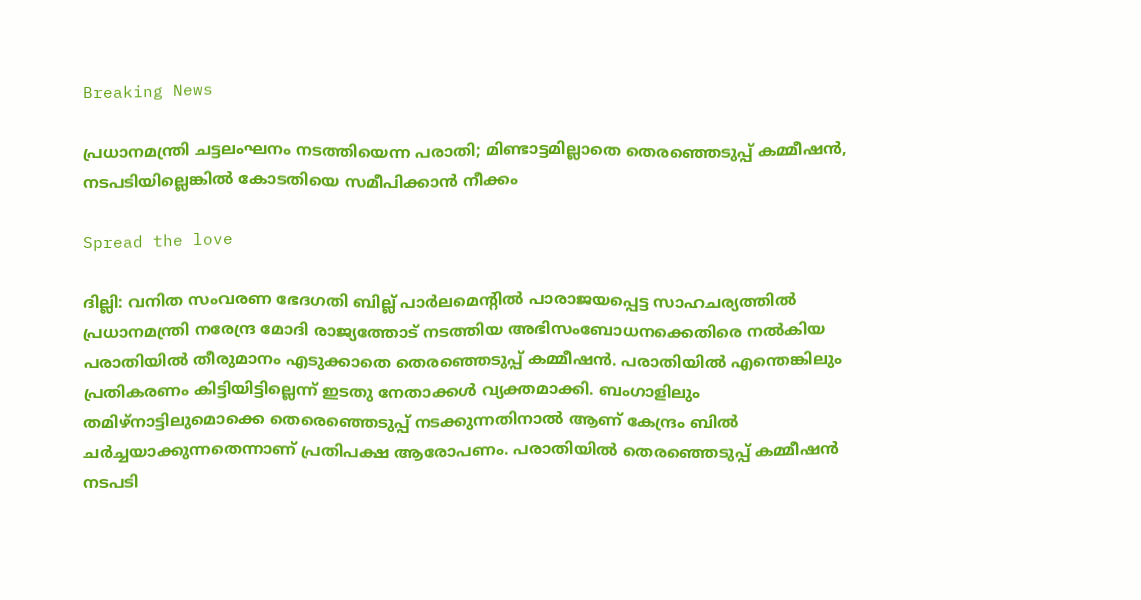Breaking News

പ്രധാനമന്ത്രി ചട്ടലംഘനം നടത്തിയെന്ന പരാതി; മിണ്ടാട്ടമില്ലാതെ തെരഞ്ഞെടുപ്പ് കമ്മീഷൻ, നടപടിയില്ലെങ്കിൽ കോടതിയെ സമീപിക്കാൻ നീക്കം

Spread the love

ദില്ലി: വനിത സംവരണ ഭേദഗതി ബില്ല് പാര്‍ലമെന്‍റില്‍ പാരാജയപ്പെട്ട സാഹചര്യത്തില്‍ പ്രധാനമന്ത്രി നരേന്ദ്ര മോദി രാജ്യത്തോട് നടത്തിയ അഭിസംബോധനക്കെതിരെ നൽകിയ പരാതിയിൽ തീരുമാനം എടുക്കാതെ തെരഞ്ഞെടുപ്പ‌് കമ്മീഷൻ. പരാതിയിൽ എന്തെങ്കിലും പ്രതികരണം കിട്ടിയിട്ടില്ലെന്ന് ഇടതു നേതാക്കൾ വ്യക്തമാക്കി. ബംഗാളിലും തമിഴ്നാട്ടിലുമൊക്കെ തെരെ‍ഞ്ഞെടുപ്പ് നടക്കുന്നതിനാൽ ആണ് കേന്ദ്രം ബിൽ ച‍ർച്ചയാക്കുന്നതെന്നാണ് പ്രതിപക്ഷ ആരോപണം. പരാതിയിൽ തെരഞ്ഞെടുപ്പ് കമ്മീഷൻ നടപടി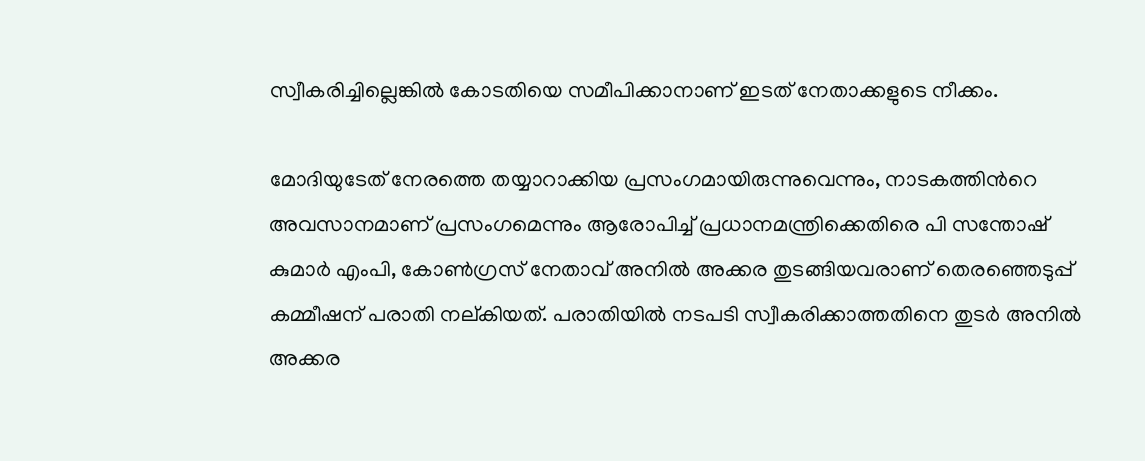സ്വീകരിച്ചില്ലെങ്കിൽ കോടതിയെ സമീപിക്കാനാണ് ഇടത് നേതാക്കളുടെ നീക്കം.

മോദിയുടേത് നേരത്തെ തയ്യാറാക്കിയ പ്രസംഗമായിരുന്നുവെന്നും, നാടകത്തിന്‍റെ അവസാനമാണ് പ്രസംഗമെന്നും ആരോപിച്ച് പ്രധാനമന്ത്രിക്കെതിരെ പി സന്തോഷ് കുമാർ എംപി, കോൺഗ്രസ് നേതാവ് അനിൽ അക്കര തുടങ്ങിയവരാണ് തെരഞ്ഞെടുപ്പ‌് കമ്മീഷന് പരാതി നല്കിയത്. പരാതിയിൽ നടപടി സ്വീകരിക്കാത്തതിനെ തുടർ അനിൽ അക്കര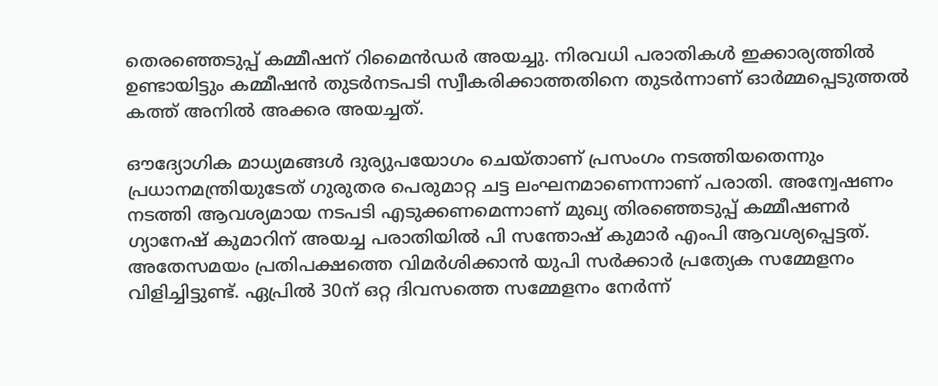തെരഞ്ഞെടുപ്പ് കമ്മീഷന് റിമൈൻഡർ അയച്ചു. നിരവധി പരാതികൾ ഇക്കാര്യത്തിൽ ഉണ്ടായിട്ടും കമ്മീഷൻ തുടർനടപടി സ്വീകരിക്കാത്തതിനെ തുടർന്നാണ് ഓർമ്മപ്പെടുത്തൽ കത്ത് അനിൽ അക്കര അയച്ചത്.

ഔദ്യോഗിക മാധ്യമങ്ങൾ ദുര്യുപയോഗം ചെയ്താണ് പ്രസംഗം നടത്തിയതെന്നും പ്രധാനമന്ത്രിയുടേത് ഗുരുതര പെരുമാറ്റ ചട്ട ലംഘനമാണെന്നാണ് പരാതി. അന്വേഷണം നടത്തി ആവശ്യമായ നടപടി എടുക്കണമെന്നാണ് മുഖ്യ തിരഞ്ഞെടുപ്പ് കമ്മീഷണർ ഗ്യാനേഷ് കുമാറിന് അയച്ച പരാതിയില്‍ പി സന്തോഷ് കുമാർ എംപി ആവശ്യപ്പെട്ടത്. അതേസമയം പ്രതിപക്ഷത്തെ വിമർശിക്കാൻ യുപി സർക്കാർ പ്രത്യേക സമ്മേളനം വിളിച്ചിട്ടുണ്ട്. ഏപ്രിൽ 30ന് ഒറ്റ ദിവസത്തെ സമ്മേളനം നേർന്ന്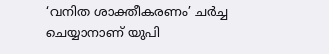‘വനിത ശാക്തീകരണം’ ചർച്ച ചെയ്യാനാണ് യുപി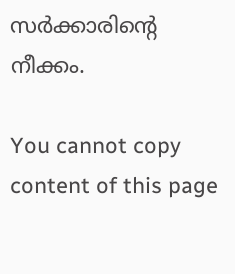സർക്കാരിന്‍റെ നീക്കം.

You cannot copy content of this page